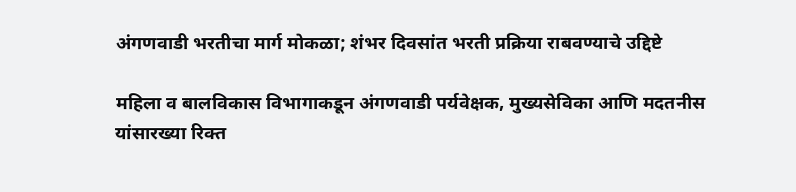अंगणवाडी भरतीचा मार्ग मोकळा; शंभर दिवसांत भरती प्रक्रिया राबवण्याचे उद्दिष्टे

महिला व बालविकास विभागाकडून अंगणवाडी पर्यवेक्षक, मुख्यसेविका आणि मदतनीस यांसारख्या रिक्त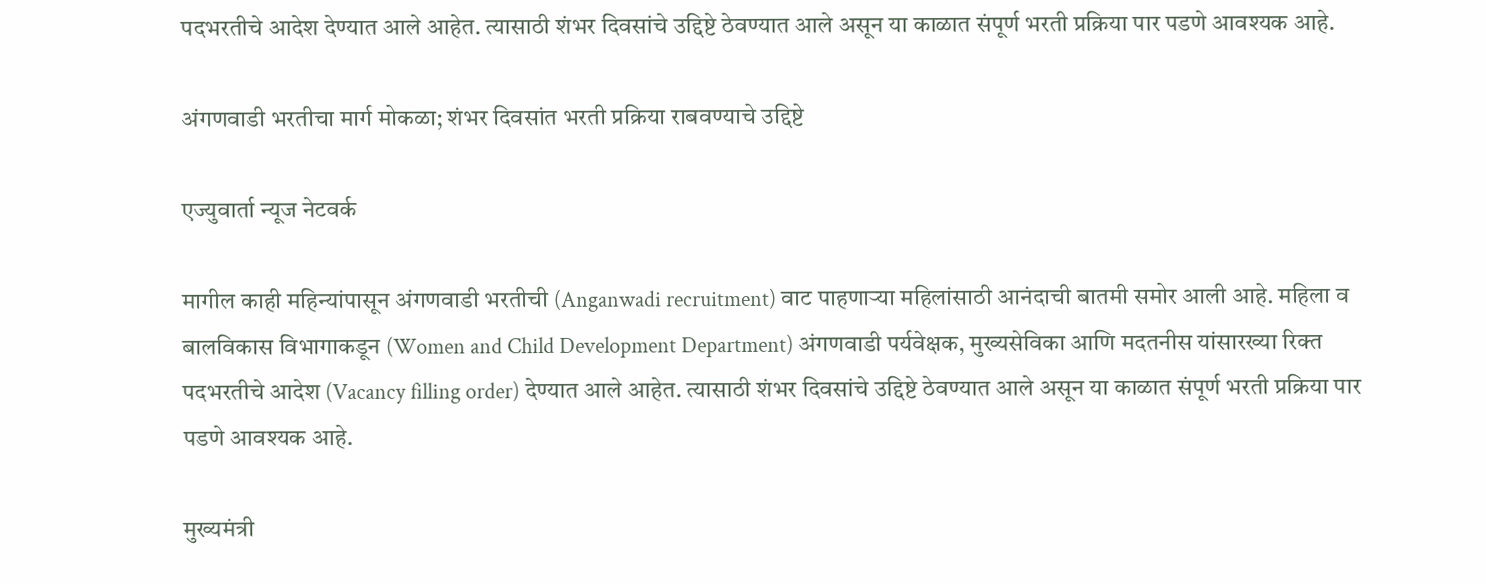पदभरतीचे आदेश देण्यात आले आहेत. त्यासाठी शंभर दिवसांचे उद्दिष्टे ठेवण्यात आले असून या काळात संपूर्ण भरती प्रक्रिया पार पडणे आवश्यक आहे.

अंगणवाडी भरतीचा मार्ग मोकळा; शंभर दिवसांत भरती प्रक्रिया राबवण्याचे उद्दिष्टे

एज्युवार्ता न्यूज नेटवर्क

मागील काही महिन्यांपासून अंगणवाडी भरतीची (Anganwadi recruitment) वाट पाहणाऱ्या महिलांसाठी आनंदाची बातमी समोर आली आहे. महिला व बालविकास विभागाकडून (Women and Child Development Department) अंगणवाडी पर्यवेक्षक, मुख्यसेविका आणि मदतनीस यांसारख्या रिक्त पदभरतीचे आदेश (Vacancy filling order) देण्यात आले आहेत. त्यासाठी शंभर दिवसांचे उद्दिष्टे ठेवण्यात आले असून या काळात संपूर्ण भरती प्रक्रिया पार पडणे आवश्यक आहे.

मुख्यमंत्री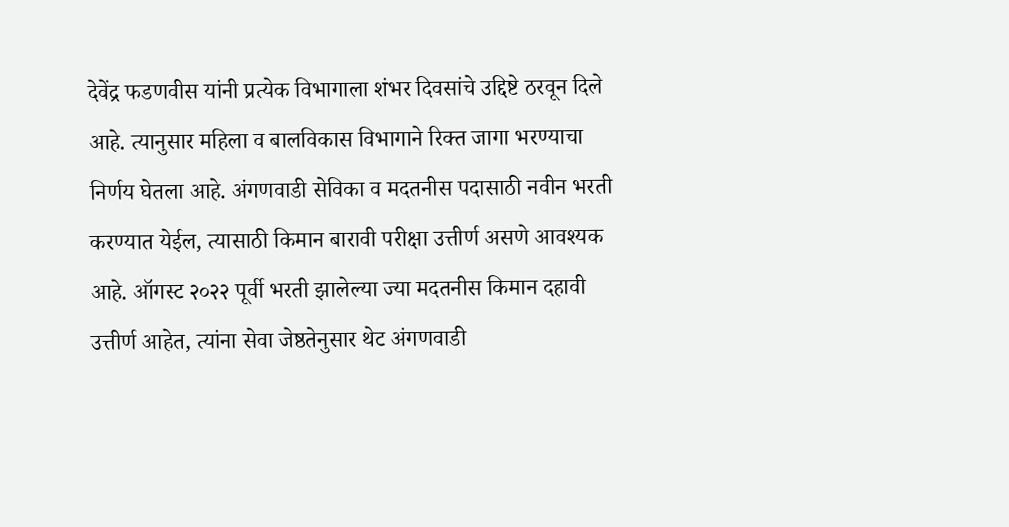देवेंद्र फडणवीस यांनी प्रत्येक विभागाला शंभर दिवसांचे उद्दिष्टे ठरवून दिले आहे. त्यानुसार महिला व बालविकास विभागाने रिक्त जागा भरण्याचा निर्णय घेतला आहे. अंगणवाडी सेविका व मदतनीस पदासाठी नवीन भरती करण्यात येईल, त्यासाठी किमान बारावी परीक्षा उत्तीर्ण असणे आवश्यक आहे. ऑगस्ट २०२२ पूर्वी भरती झालेल्या ज्या मदतनीस किमान दहावी उत्तीर्ण आहेत, त्यांना सेवा जेष्ठतेनुसार थेट अंगणवाडी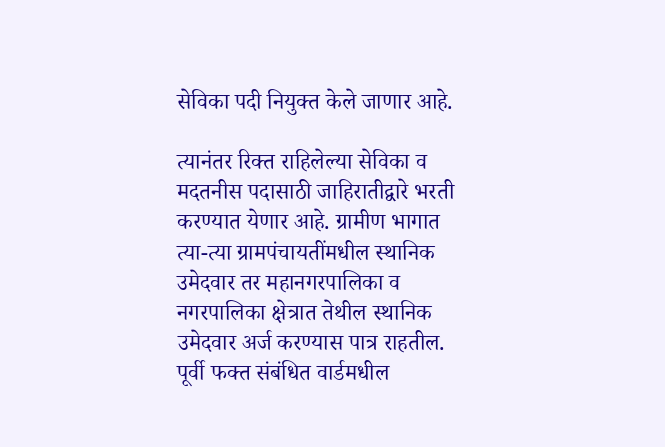सेविका पदी नियुक्त केले जाणार आहे.

त्यानंतर रिक्त राहिलेल्या सेविका व मदतनीस पदासाठी जाहिरातीद्वारे भरती करण्यात येणार आहे. ग्रामीण भागात त्या-त्या ग्रामपंचायतींमधील स्थानिक उमेदवार तर महानगरपालिका व नगरपालिका क्षेत्रात तेथील स्थानिक उमेदवार अर्ज करण्यास पात्र राहतील. पूर्वी फक्त संबंधित वार्डमधील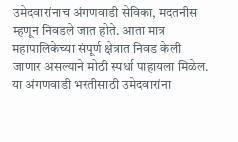उमेदवारांनाच अंगणवाडी सेविका, मदतनीस म्हणून निवडले जात होते. आता मात्र महापालिकेच्या संपूर्ण क्षेत्रात निवड केली जाणार असल्याने मोठी स्पर्धा पाहायला मिळेल. या अंगणवाडी भरतीसाठी उमेदवारांना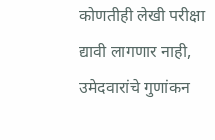कोणतीही लेखी परीक्षा द्यावी लागणार नाही, उमेदवारांचे गुणांकन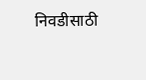निवडीसाठी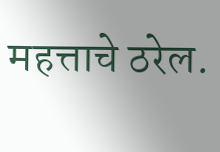महत्ताचे ठरेल.